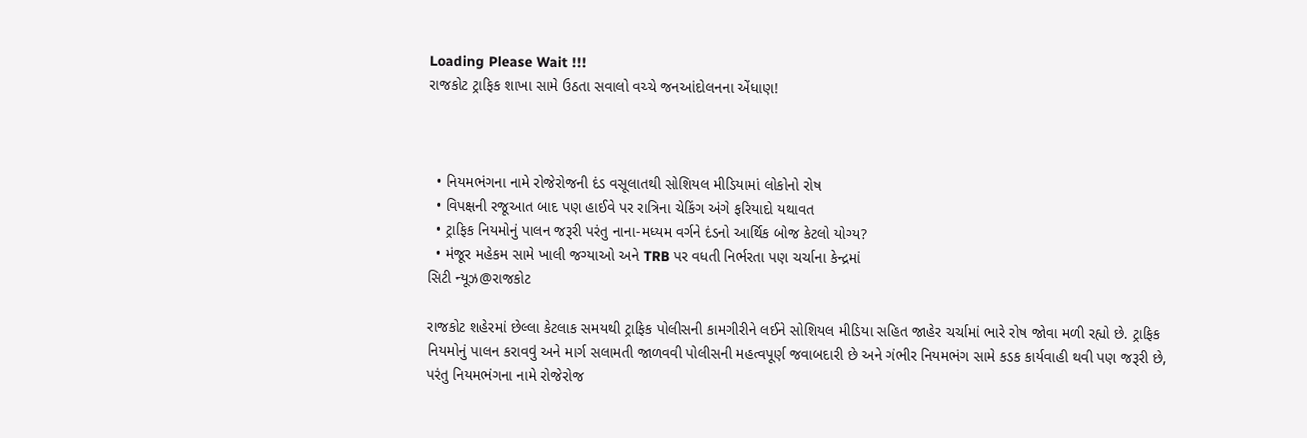Loading Please Wait !!!
રાજકોટ ટ્રાફિક શાખા સામે ઉઠતા સવાલો વચ્ચે જનઆંદોલનના એંધાણ!



  • નિયમભંગના નામે રોજેરોજની દંડ વસૂલાતથી સોશિયલ મીડિયામાં લોકોનો રોષ
  • વિપક્ષની રજૂઆત બાદ પણ હાઈવે પર રાત્રિના ચેકિંગ અંગે ફરિયાદો યથાવત
  • ટ્રાફિક નિયમોનું પાલન જરૂરી પરંતુ નાના-મધ્યમ વર્ગને દંડનો આર્થિક બોજ કેટલો યોગ્ય?
  • મંજૂર મહેકમ સામે ખાલી જગ્યાઓ અને TRB પર વધતી નિર્ભરતા પણ ચર્ચાના કેન્દ્રમાં
સિટી ન્યૂઝ@રાજકોટ

રાજકોટ શહેરમાં છેલ્લા કેટલાક સમયથી ટ્રાફિક પોલીસની કામગીરીને લઈને સોશિયલ મીડિયા સહિત જાહેર ચર્ચામાં ભારે રોષ જોવા મળી રહ્યો છે. ટ્રાફિક નિયમોનું પાલન કરાવવું અને માર્ગ સલામતી જાળવવી પોલીસની મહત્વપૂર્ણ જવાબદારી છે અને ગંભીર નિયમભંગ સામે કડક કાર્યવાહી થવી પણ જરૂરી છે, પરંતુ નિયમભંગના નામે રોજેરોજ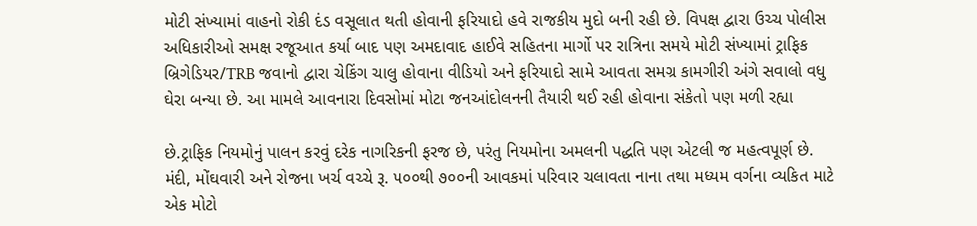મોટી સંખ્યામાં વાહનો રોકી દંડ વસૂલાત થતી હોવાની ફરિયાદો હવે રાજકીય મુદો બની રહી છે. વિપક્ષ દ્વારા ઉચ્ચ પોલીસ અધિકારીઓ સમક્ષ રજૂઆત કર્યા બાદ પણ અમદાવાદ હાઈવે સહિતના માર્ગો પર રાત્રિના સમયે મોટી સંખ્યામાં ટ્રાફિક બ્રિગેડિયર/TRB જવાનો દ્વારા ચેકિંગ ચાલુ હોવાના વીડિયો અને ફરિયાદો સામે આવતા સમગ્ર કામગીરી અંગે સવાલો વધુ ઘેરા બન્યા છે. આ મામલે આવનારા દિવસોમાં મોટા જનઆંદોલનની તૈયારી થઈ રહી હોવાના સંકેતો પણ મળી રહ્યા

છે.ટ્રાફિક નિયમોનું પાલન કરવું દરેક નાગરિકની ફરજ છે, પરંતુ નિયમોના અમલની પદ્ધતિ પણ એટલી જ મહત્વપૂર્ણ છે. મંદી, મોંઘવારી અને રોજના ખર્ચ વચ્ચે રૂ. ૫૦૦થી ૭૦૦ની આવકમાં પરિવાર ચલાવતા નાના તથા મધ્યમ વર્ગના વ્યકિત માટે એક મોટો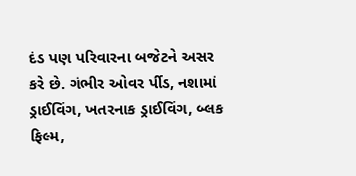દંડ પણ પરિવારના બજેટને અસર કરે છે. ગંભીર ઓવર ર્પીડ, નશામાં ડ્રાઈવિંગ, ખતરનાક ડ્રાઈવિંગ, બ્લક ફિલ્મ,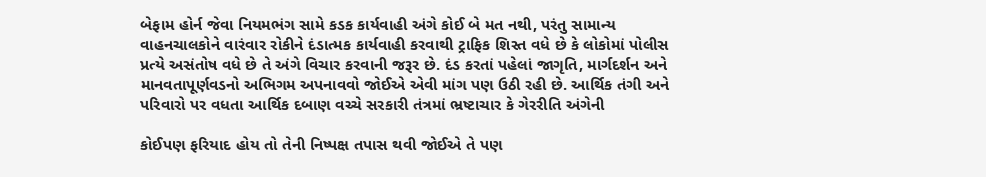બેફામ હોર્ન જેવા નિયમભંગ સામે કડક કાર્યવાહી અંગે કોઈ બે મત નથી, પરંતુ સામાન્ય વાહનચાલકોને વારંવાર રોકીને દંડાત્મક કાર્યવાહી કરવાથી ટ્રાફિક શિસ્ત વધે છે કે લોકોમાં પોલીસ પ્રત્યે અસંતોષ વધે છે તે અંગે વિચાર કરવાની જરૂર છે. દંડ કરતાં પહેલાં જાગૃતિ, માર્ગદર્શન અને માનવતાપૂર્ણવડનો અભિગમ અપનાવવો જોઈએ એવી માંગ પણ ઉઠી રહી છે. આર્થિક તંગી અને પરિવારો પર વધતા આર્થિક દબાણ વચ્ચે સરકારી તંત્રમાં ભ્રષ્ટાચાર કે ગેરરીતિ અંગેની

કોઈપણ ફરિયાદ હોય તો તેની નિષ્પક્ષ તપાસ થવી જોઈએ તે પણ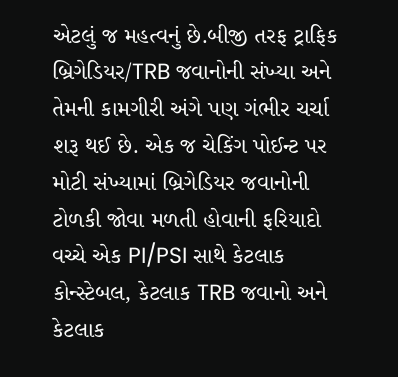એટલું જ મહત્વનું છે.બીજી તરફ ટ્રાફિક બ્રિગેડિયર/TRB જવાનોની સંખ્યા અને તેમની કામગીરી અંગે પણ ગંભીર ચર્ચા શરૂ થઈ છે. એક જ ચેકિંગ પોઈન્ટ પર મોટી સંખ્યામાં બ્રિગેડિયર જવાનોની ટોળકી જોવા મળતી હોવાની ફરિયાદો વચ્ચે એક PI/PSI સાથે કેટલાક કોન્સ્ટેબલ, કેટલાક TRB જવાનો અને કેટલાક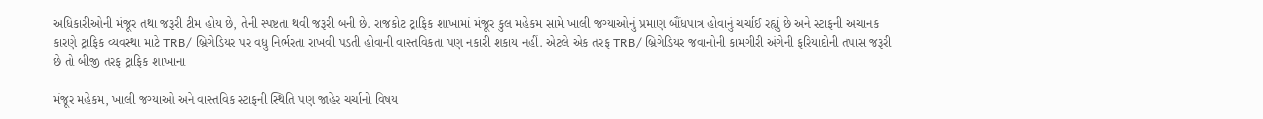અધિકારીઓની મંજૂર તથા જરૂરી ટીમ હોય છે, તેની સ્પષ્ટતા થવી જરૂરી બની છે. રાજકોટ ટ્રાફિક શાખામાં મંજૂર કુલ મહેકમ સામે ખાલી જગ્યાઓનું પ્રમાણ બૌંધપાત્ર હોવાનું ચર્ચાઈ રહ્યું છે અને સ્ટાફની અચાનક કારણે ટ્રાફિક વ્યવસ્થા માટે TRB/ બ્રિગેડિયર પર વધુ નિર્ભરતા રાખવી પડતી હોવાની વાસ્તવિકતા પણ નકારી શકાય નહીં. એટલે એક તરફ TRB/ બ્રિગેડિયર જવાનોની કામગીરી અંગેની ફરિયાદોની તપાસ જરૂરી છે તો બીજી તરફ ટ્રાફિક શાખાના

મંજૂર મહેકમ, ખાલી જગ્યાઓ અને વાસ્તવિક સ્ટાફની સ્થિતિ પણ જાહેર ચર્ચાનો વિષય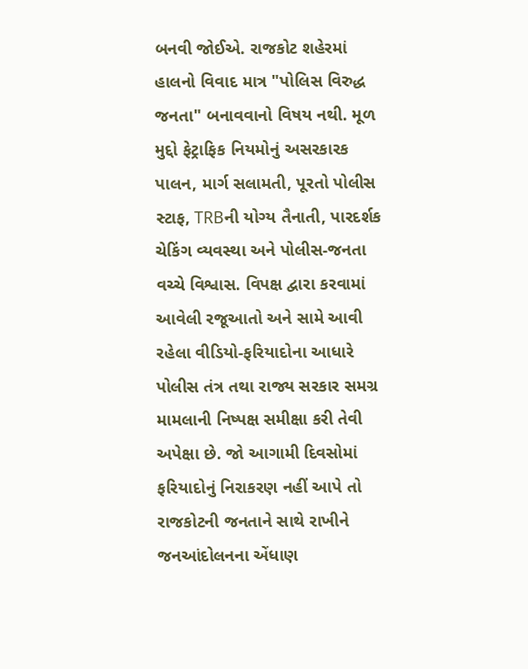બનવી જોઈએ. રાજકોટ શહેરમાં હાલનો વિવાદ માત્ર "પોલિસ વિરુદ્ધ જનતા" બનાવવાનો વિષય નથી. મૂળ મુદ્દો ફેટ્રાફિક નિયમોનું અસરકારક પાલન, માર્ગ સલામતી, પૂરતો પોલીસ સ્ટાફ, TRBની યોગ્ય તૈનાતી, પારદર્શક ચેકિંગ વ્યવસ્થા અને પોલીસ-જનતા વચ્ચે વિશ્વાસ. વિપક્ષ દ્વારા કરવામાં આવેલી રજૂઆતો અને સામે આવી રહેલા વીડિયો-ફરિયાદોના આધારે પોલીસ તંત્ર તથા રાજ્ય સરકાર સમગ્ર મામલાની નિષ્પક્ષ સમીક્ષા કરી તેવી અપેક્ષા છે. જો આગામી દિવસોમાં ફરિયાદોનું નિરાકરણ નહીં આપે તો રાજકોટની જનતાને સાથે રાખીને જનઆંદોલનના એંધાણ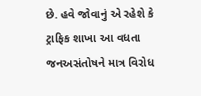છે. હવે જોવાનું એ રહેશે કે ટ્રાફિક શાખા આ વધતા જનઅસંતોષને માત્ર વિરોધ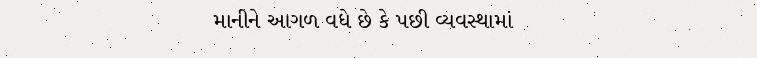માનીને આગળ વધે છે કે પછી વ્યવસ્થામાં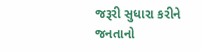જરૂરી સુધારા કરીને જનતાનો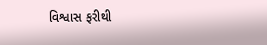વિશ્વાસ ફરીથી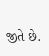જીતે છે.